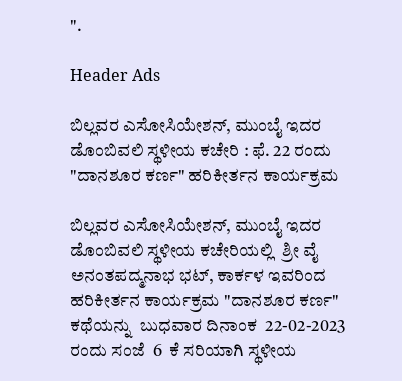".

Header Ads

ಬಿಲ್ಲವರ ಎಸೋಸಿಯೇಶನ್, ಮುಂಬೈ ಇದರ ಡೊಂಬಿವಲಿ ಸ್ಥಳೀಯ ಕಚೇರಿ : ಫೆ. 22 ರಂದು "ದಾನಶೂರ ಕರ್ಣ" ಹರಿಕೀರ್ತನ ಕಾರ್ಯಕ್ರಮ

ಬಿಲ್ಲವರ ಎಸೋಸಿಯೇಶನ್, ಮುಂಬೈ ಇದರ ಡೊಂಬಿವಲಿ ಸ್ಥಳೀಯ ಕಚೇರಿಯಲ್ಲಿ  ಶ್ರೀ ವೈ ಅನಂತಪದ್ಮನಾಭ ಭಟ್, ಕಾರ್ಕಳ ಇವರಿಂದ ಹರಿಕೀರ್ತನ ಕಾರ್ಯಕ್ರಮ "ದಾನಶೂರ ಕರ್ಣ" ಕಥೆಯನ್ನು  ಬುಧವಾರ ದಿನಾಂಕ  22-02-2023 ರಂದು ಸಂಜೆ  6  ಕೆ ಸರಿಯಾಗಿ ಸ್ಥಳೀಯ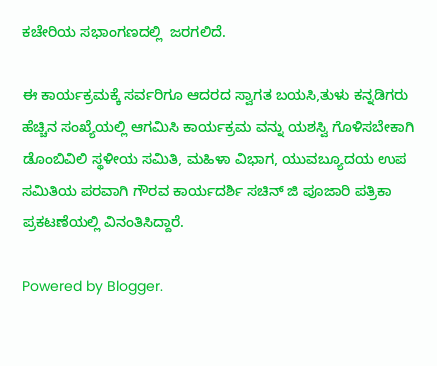ಕಚೇರಿಯ ಸಭಾಂಗಣದಲ್ಲಿ  ಜರಗಲಿದೆ.

ಈ ಕಾರ್ಯಕ್ರಮಕ್ಕೆ ಸರ್ವರಿಗೂ ಆದರದ ಸ್ವಾಗತ ಬಯಸಿ,ತುಳು ಕನ್ನಡಿಗರು ಹೆಚ್ಚಿನ ಸಂಖ್ಯೆಯಲ್ಲಿ ಆಗಮಿಸಿ ಕಾರ್ಯಕ್ರಮ ವನ್ನು ಯಶಸ್ವಿ ಗೊಳಿಸಬೇಕಾಗಿ  ಡೊಂಬಿವಿಲಿ ಸ್ಥಳೀಯ ಸಮಿತಿ, ಮಹಿಳಾ ವಿಭಾಗ, ಯುವಬ್ಯೂದಯ ಉಪ ಸಮಿತಿಯ ಪರವಾಗಿ ಗೌರವ ಕಾರ್ಯದರ್ಶಿ ಸಚಿನ್ ಜಿ ಪೂಜಾರಿ ಪತ್ರಿಕಾ ಪ್ರಕಟಣೆಯಲ್ಲಿ ವಿನಂತಿಸಿದ್ದಾರೆ.

Powered by Blogger.